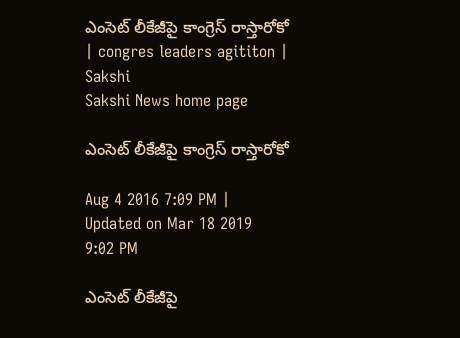ఎంసెట్‌ లీకేజీపై కాంగ్రెస్‌ రాస్తారోకో | congres leaders agititon | Sakshi
Sakshi News home page

ఎంసెట్‌ లీకేజీపై కాంగ్రెస్‌ రాస్తారోకో

Aug 4 2016 7:09 PM | Updated on Mar 18 2019 9:02 PM

ఎంసెట్‌ లీకేజీపై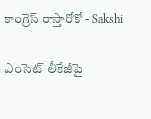కాంగ్రెస్‌ రాస్తారోకో - Sakshi

ఎంసెట్‌ లీకేజీపై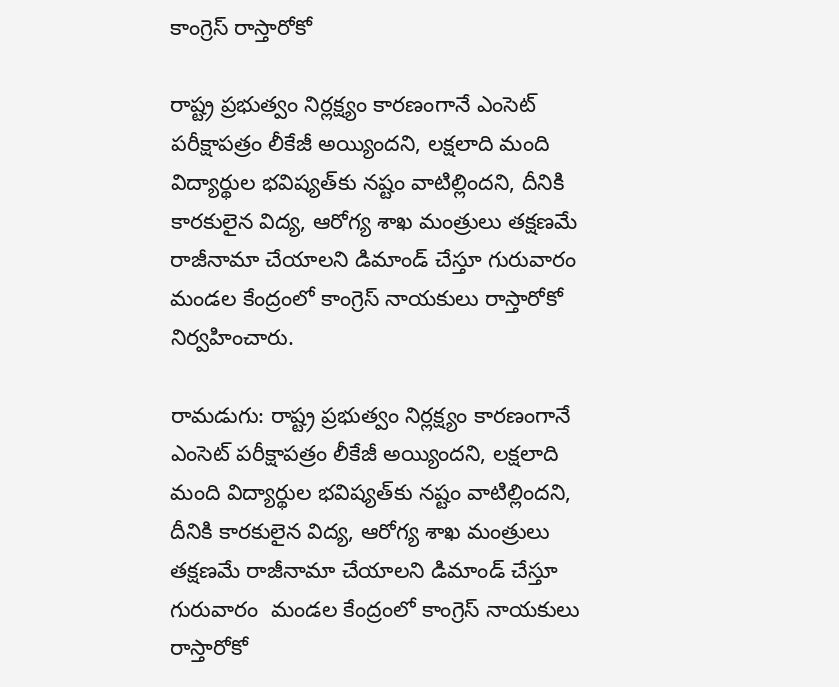కాంగ్రెస్‌ రాస్తారోకో

రాష్ట్ర ప్రభుత్వం నిర్లక్ష్యం కారణంగానే ఎంసెట్‌ పరీక్షాపత్రం లీకేజీ అయ్యిందని, లక్షలాది మంది విద్యార్థుల భవిష్యత్‌కు నష్టం వాటిల్లిందని, దీనికి కారకులైన విద్య, ఆరోగ్య శాఖ మంత్రులు తక్షణమే రాజీనామా చేయాలని డిమాండ్‌ చేస్తూ గురువారం మండల కేంద్రంలో కాంగ్రెస్‌ నాయకులు రాస్తారోకో నిర్వహించారు.

రామడుగు: రాష్ట్ర ప్రభుత్వం నిర్లక్ష్యం కారణంగానే ఎంసెట్‌ పరీక్షాపత్రం లీకేజీ అయ్యిందని, లక్షలాది మంది విద్యార్థుల భవిష్యత్‌కు నష్టం వాటిల్లిందని, దీనికి కారకులైన విద్య, ఆరోగ్య శాఖ మంత్రులు తక్షణమే రాజీనామా చేయాలని డిమాండ్‌ చేస్తూ గురువారం  మండల కేంద్రంలో కాంగ్రెస్‌ నాయకులు రాస్తారోకో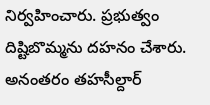నిర్వహించారు. ప్రభుత్వం దిష్టిబొమ్మను దహనం చేశారు. అనంతరం తహసీల్దార్‌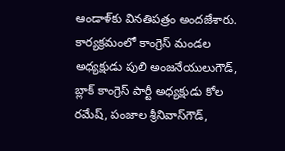ఆండాళ్‌కు వినతిపత్రం అందజేశారు. కార్యక్రమంలో కాంగ్రెస్‌ మండల అధ్యక్షుడు పులి అంజనేయులుగౌడ్, బ్లాక్‌ కాంగ్రెస్‌ పార్టీ అధ్యక్షుడు కోల రమేష్, పంజాల శ్రీనివాస్‌గౌడ్,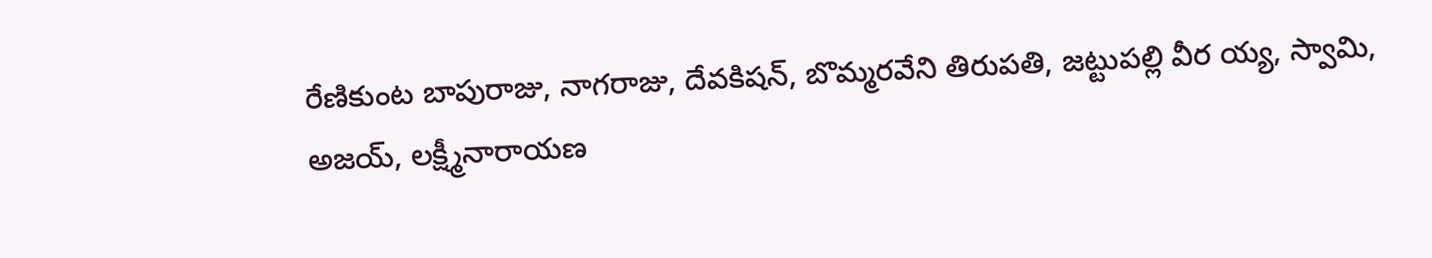రేణికుంట బాపురాజు, నాగరాజు, దేవకిషన్, బొమ్మరవేని తిరుపతి, జట్టుపల్లి వీర య్య, స్వామి, అజయ్, లక్ష్మీనారాయణ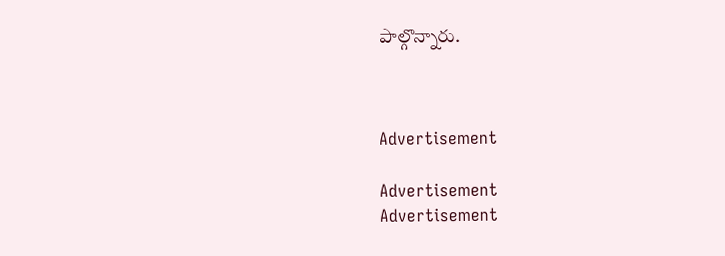పాల్గొన్నారు.



Advertisement

Advertisement
Advertisement